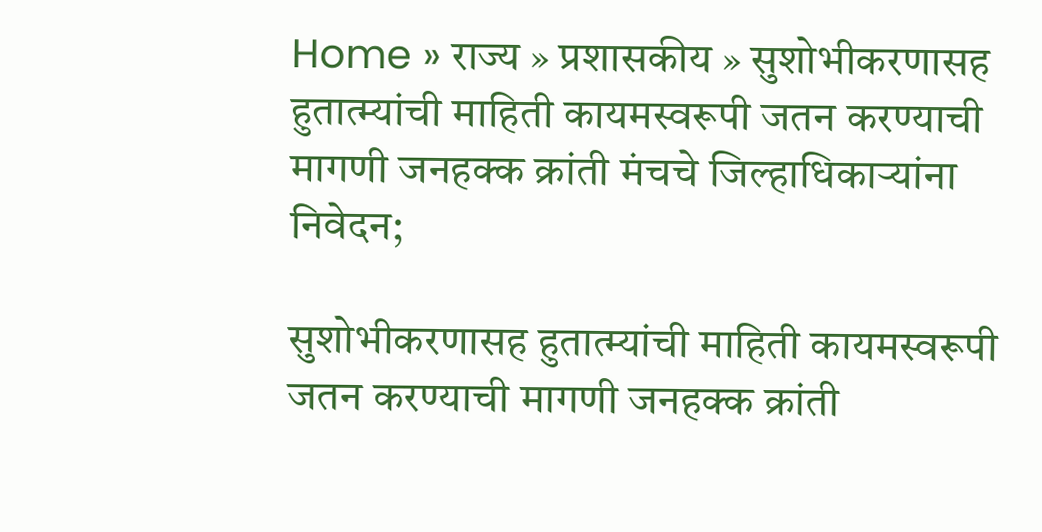Home » राज्य » प्रशासकीय » सुशोभीकरणासह हुतात्म्यांची माहिती कायमस्वरूपी जतन करण्याची मागणी जनहक्क क्रांती मंचचे जिल्हाधिकाऱ्यांना निवेदन;

सुशोभीकरणासह हुतात्म्यांची माहिती कायमस्वरूपी जतन करण्याची मागणी जनहक्क क्रांती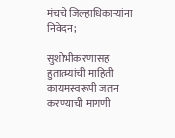मंचचे जिल्हाधिकाऱ्यांना निवेदन;

सुशोभीकरणासह हुतात्म्यांची माहिती कायमस्वरूपी जतन करण्याची मागणी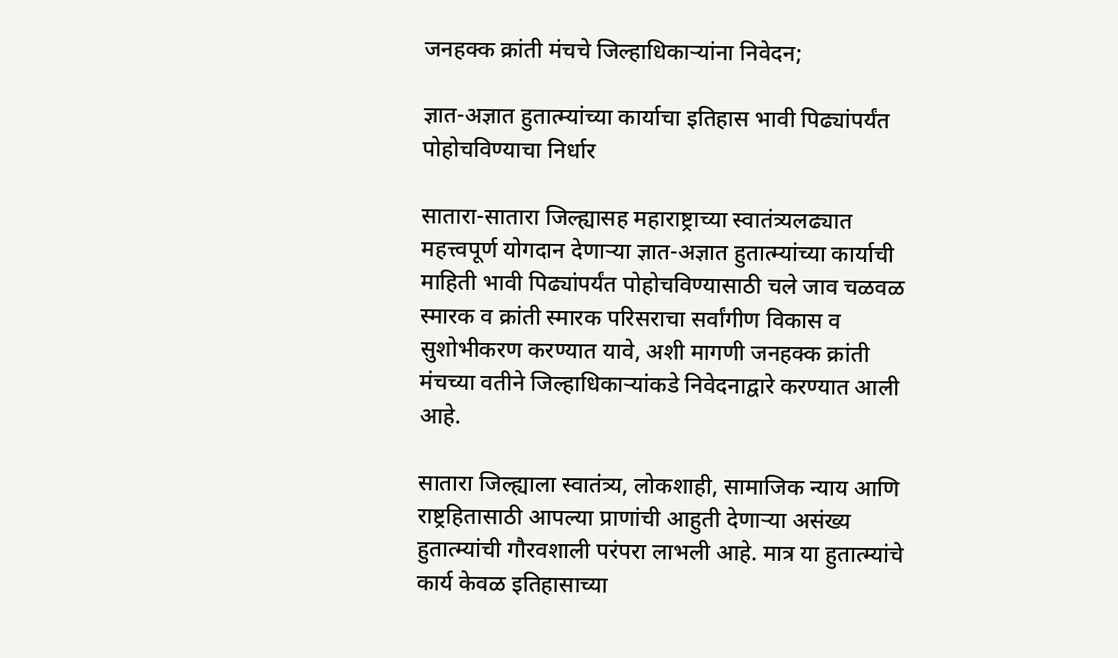जनहक्क क्रांती मंचचे जिल्हाधिकाऱ्यांना निवेदन;

ज्ञात-अज्ञात हुतात्म्यांच्या कार्याचा इतिहास भावी पिढ्यांपर्यंत पोहोचविण्याचा निर्धार

सातारा-सातारा जिल्ह्यासह महाराष्ट्राच्या स्वातंत्र्यलढ्यात महत्त्वपूर्ण योगदान देणाऱ्या ज्ञात-अज्ञात हुतात्म्यांच्या कार्याची माहिती भावी पिढ्यांपर्यंत पोहोचविण्यासाठी चले जाव चळवळ स्मारक व क्रांती स्मारक परिसराचा सर्वांगीण विकास व सुशोभीकरण करण्यात यावे, अशी मागणी जनहक्क क्रांती मंचच्या वतीने जिल्हाधिकाऱ्यांकडे निवेदनाद्वारे करण्यात आली आहे.

सातारा जिल्ह्याला स्वातंत्र्य, लोकशाही, सामाजिक न्याय आणि राष्ट्रहितासाठी आपल्या प्राणांची आहुती देणाऱ्या असंख्य हुतात्म्यांची गौरवशाली परंपरा लाभली आहे. मात्र या हुतात्म्यांचे कार्य केवळ इतिहासाच्या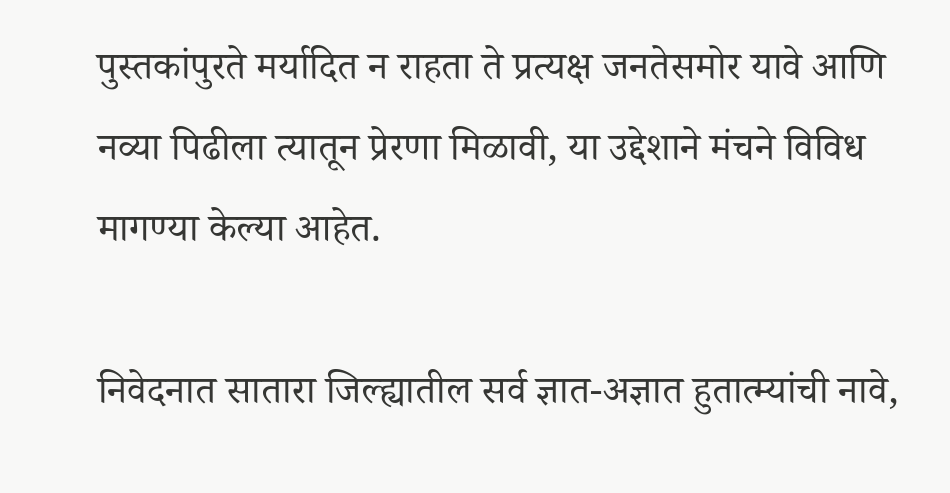पुस्तकांपुरते मर्यादित न राहता ते प्रत्यक्ष जनतेसमोर यावे आणि नव्या पिढीला त्यातून प्रेरणा मिळावी, या उद्देशाने मंचने विविध मागण्या केल्या आहेत.

निवेदनात सातारा जिल्ह्यातील सर्व ज्ञात-अज्ञात हुतात्म्यांची नावे,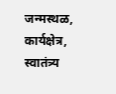जन्मस्थळ, कार्यक्षेत्र, स्वातंत्र्य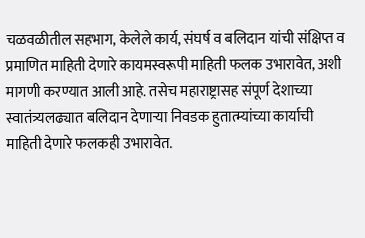चळवळीतील सहभाग, केलेले कार्य, संघर्ष व बलिदान यांची संक्षिप्त व प्रमाणित माहिती देणारे कायमस्वरूपी माहिती फलक उभारावेत, अशी मागणी करण्यात आली आहे. तसेच महाराष्ट्रासह संपूर्ण देशाच्या स्वातंत्र्यलढ्यात बलिदान देणाऱ्या निवडक हुतात्म्यांच्या कार्याची माहिती देणारे फलकही उभारावेत.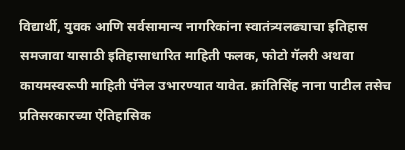विद्यार्थी, युवक आणि सर्वसामान्य नागरिकांना स्वातंत्र्यलढ्याचा इतिहास समजावा यासाठी इतिहासाधारित माहिती फलक, फोटो गॅलरी अथवा कायमस्वरूपी माहिती पॅनेल उभारण्यात यावेत. क्रांतिसिंह नाना पाटील तसेच प्रतिसरकारच्या ऐतिहासिक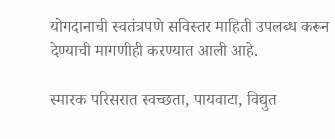योगदानाची स्वतंत्रपणे सविस्तर माहिती उपलब्ध करून देण्याची मागणीही करण्यात आली आहे.

स्मारक परिसरात स्वच्छता, पायवाटा, विद्युत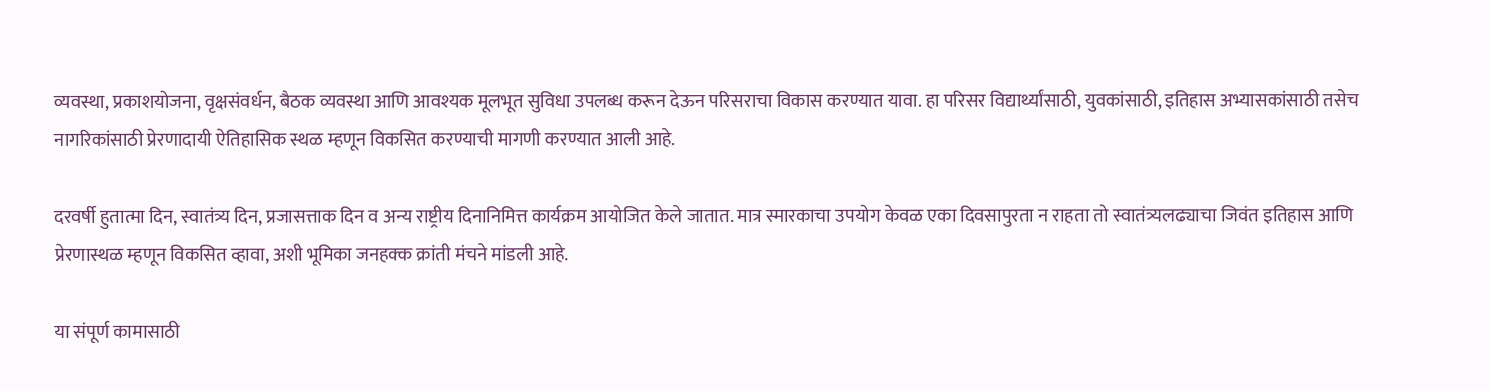व्यवस्था, प्रकाशयोजना, वृक्षसंवर्धन, बैठक व्यवस्था आणि आवश्यक मूलभूत सुविधा उपलब्ध करून देऊन परिसराचा विकास करण्यात यावा. हा परिसर विद्यार्थ्यांसाठी, युवकांसाठी, इतिहास अभ्यासकांसाठी तसेच नागरिकांसाठी प्रेरणादायी ऐतिहासिक स्थळ म्हणून विकसित करण्याची मागणी करण्यात आली आहे.

दरवर्षी हुतात्मा दिन, स्वातंत्र्य दिन, प्रजासत्ताक दिन व अन्य राष्ट्रीय दिनानिमित्त कार्यक्रम आयोजित केले जातात. मात्र स्मारकाचा उपयोग केवळ एका दिवसापुरता न राहता तो स्वातंत्र्यलढ्याचा जिवंत इतिहास आणि प्रेरणास्थळ म्हणून विकसित व्हावा, अशी भूमिका जनहक्क क्रांती मंचने मांडली आहे.

या संपूर्ण कामासाठी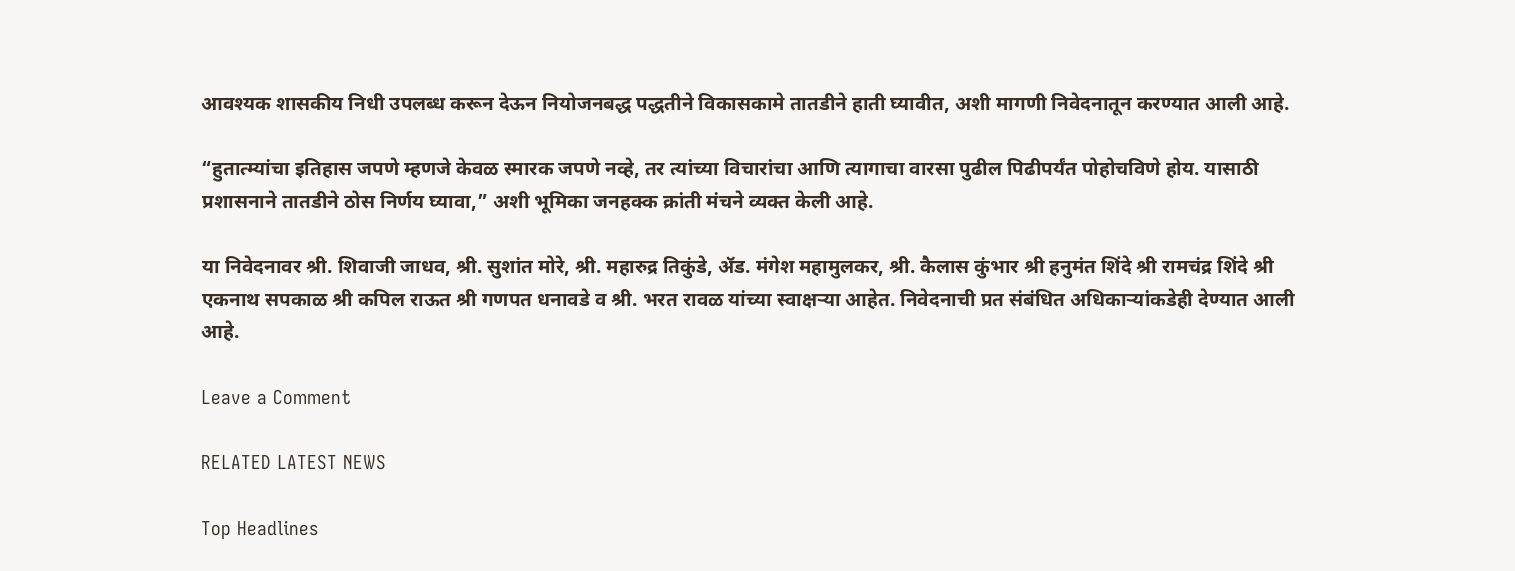आवश्यक शासकीय निधी उपलब्ध करून देऊन नियोजनबद्ध पद्धतीने विकासकामे तातडीने हाती घ्यावीत, अशी मागणी निवेदनातून करण्यात आली आहे.

“हुतात्म्यांचा इतिहास जपणे म्हणजे केवळ स्मारक जपणे नव्हे, तर त्यांच्या विचारांचा आणि त्यागाचा वारसा पुढील पिढीपर्यंत पोहोचविणे होय. यासाठी प्रशासनाने तातडीने ठोस निर्णय घ्यावा,” अशी भूमिका जनहक्क क्रांती मंचने व्यक्त केली आहे.

या निवेदनावर श्री. शिवाजी जाधव, श्री. सुशांत मोरे, श्री. महारुद्र तिकुंडे, ॲड. मंगेश महामुलकर, श्री. कैलास कुंभार श्री हनुमंत शिंदे श्री रामचंद्र शिंदे श्री एकनाथ सपकाळ श्री कपिल राऊत श्री गणपत धनावडे व श्री. भरत रावळ यांच्या स्वाक्षऱ्या आहेत. निवेदनाची प्रत संबंधित अधिकाऱ्यांकडेही देण्यात आली आहे.

Leave a Comment

RELATED LATEST NEWS

Top Headlines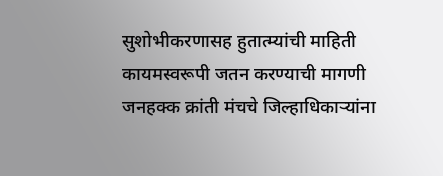सुशोभीकरणासह हुतात्म्यांची माहिती कायमस्वरूपी जतन करण्याची मागणी जनहक्क क्रांती मंचचे जिल्हाधिकाऱ्यांना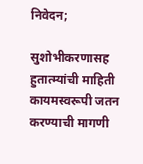निवेदन;

सुशोभीकरणासह हुतात्म्यांची माहिती कायमस्वरूपी जतन करण्याची मागणी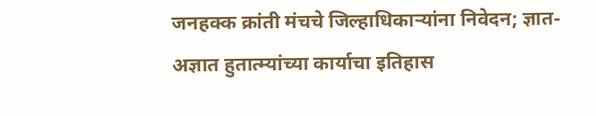जनहक्क क्रांती मंचचे जिल्हाधिकाऱ्यांना निवेदन; ज्ञात-अज्ञात हुतात्म्यांच्या कार्याचा इतिहास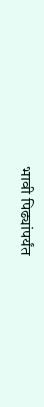भावी पिढ्यांपर्यंत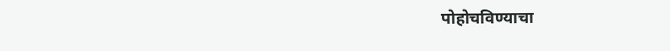पोहोचविण्याचा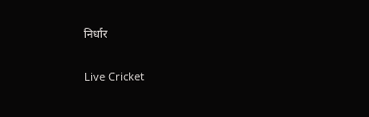निर्धार

Live Cricket